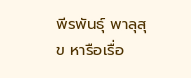พีรพันธุ์ พาลุสุข หารือเรื่อ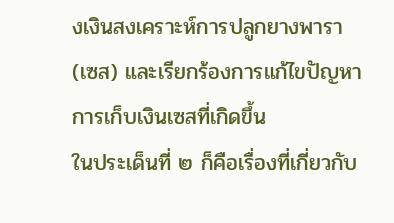งเงินสงเคราะห์การปลูกยางพารา (เซส) และเรียกร้องการแก้ไขปัญหาการเก็บเงินเซสที่เกิดขึ้น
ในประเด็นที่ ๒ ก็คือเรื่องที่เกี่ยวกับ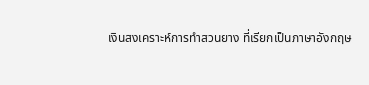เงินสงเคราะห์การทําสวนยาง ที่เรียกเป็นภาษาอังกฤษ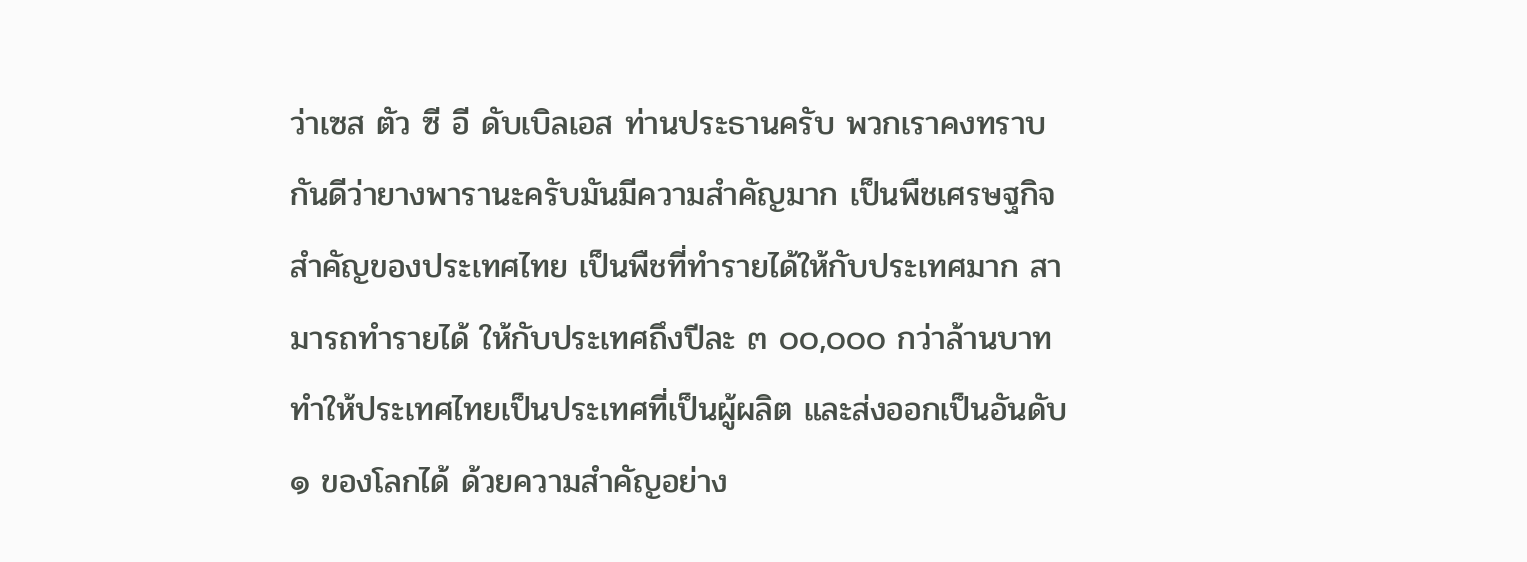ว่าเซส ตัว ซี อี ดับเบิลเอส ท่านประธานครับ พวกเราคงทราบกันดีว่ายางพารานะครับมันมีความสําคัญมาก เป็นพืชเศรษฐกิจสําคัญของประเทศไทย เป็นพืชที่ทํารายได้ให้กับประเทศมาก สามารถทํารายได้ ให้กับประเทศถึงปีละ ๓ ๐๐,๐๐๐ กว่าล้านบาท ทําให้ประเทศไทยเป็นประเทศที่เป็นผู้ผลิต และส่งออกเป็นอันดับ ๑ ของโลกได้ ด้วยความสําคัญอย่าง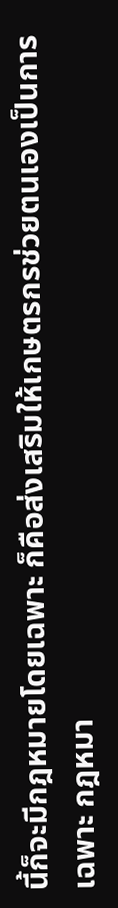นี้ก็จะมีกฎหมายโดยเฉพาะ ก็คือส่งเสริมให้เกษตรกรช่วยตนเองเป็นการเฉพาะ กฎหมา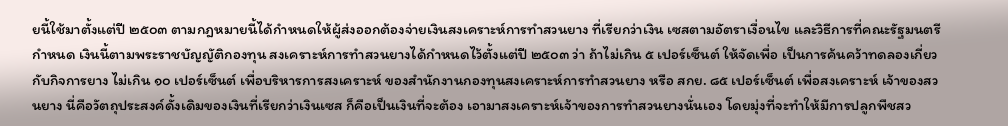ยนี้ใช้มาตั้งแต่ปี ๒๕๐๓ ตามกฎหมายนี้ได้กําหนดให้ผู้ส่งออกต้องจ่ายเงินสงเคราะห์การทําสวนยาง ที่เรียกว่าเงิน เซสตามอัตราเงื่อนไข และวิธีการที่คณะรัฐมนตรีกําหนด เงินนี้ตามพระราชบัญญัติกองทุน สงเคราะห์การทําสวนยางได้กําหนดไว้ตั้งแต่ปี ๒๕๐๓ ว่า ถ้าไม่เกิน ๕ เปอร์เซ็นต์ ให้จัดเพื่อ เป็นการค้นคว้าทดลองเกี่ยวกับกิจการยาง ไม่เกิน ๑๐ เปอร์เซ็นต์ เพื่อบริหารการสงเคราะห์ ของสํานักงานกองทุนสงเคราะห์การทําสวนยาง หรือ สกย. ๘๕ เปอร์เซ็นต์ เพื่อสงเคราะห์ เจ้าของสวนยาง นี่คือวัตถุประสงค์ดั้งเดิมของเงินที่เรียกว่าเงินเซส ก็คือเป็นเงินที่จะต้อง เอามาสงเคราะห์เจ้าของการทําสวนยางนั่นเอง โดยมุ่งที่จะทําให้มีการปลูกพืชสว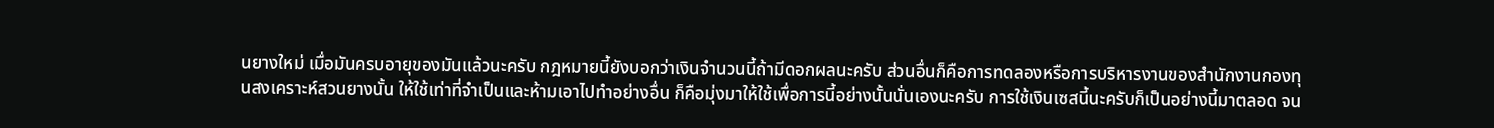นยางใหม่ เมื่อมันครบอายุของมันแล้วนะครับ กฎหมายนี้ยังบอกว่าเงินจํานวนนี้ถ้ามีดอกผลนะครับ ส่วนอื่นก็คือการทดลองหรือการบริหารงานของสํานักงานกองทุนสงเคราะห์สวนยางนั้น ให้ใช้เท่าที่จําเป็นและห้ามเอาไปทําอย่างอื่น ก็คือมุ่งมาให้ใช้เพื่อการนี้อย่างนั้นนั่นเองนะครับ การใช้เงินเซสนี้นะครับก็เป็นอย่างนี้มาตลอด จน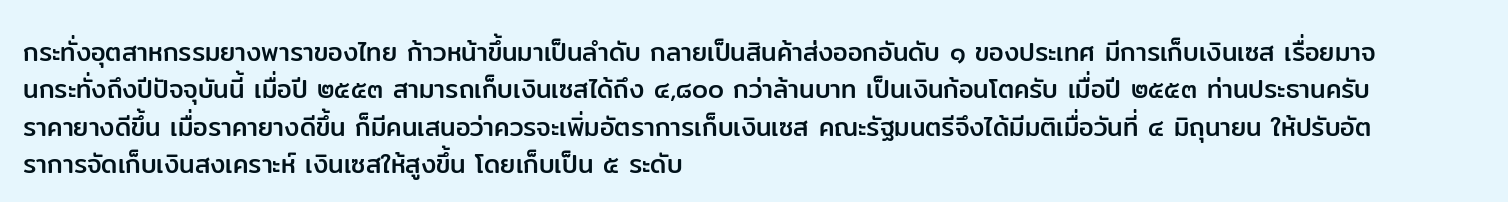กระทั่งอุตสาหกรรมยางพาราของไทย ก้าวหน้าขึ้นมาเป็นลําดับ กลายเป็นสินค้าส่งออกอันดับ ๑ ของประเทศ มีการเก็บเงินเซส เรื่อยมาจนกระทั่งถึงปีปัจจุบันนี้ เมื่อปี ๒๕๕๓ สามารถเก็บเงินเซสได้ถึง ๔,๘๐๐ กว่าล้านบาท เป็นเงินก้อนโตครับ เมื่อปี ๒๕๕๓ ท่านประธานครับ ราคายางดีขึ้น เมื่อราคายางดีขึ้น ก็มีคนเสนอว่าควรจะเพิ่มอัตราการเก็บเงินเซส คณะรัฐมนตรีจึงได้มีมติเมื่อวันที่ ๔ มิถุนายน ให้ปรับอัตราการจัดเก็บเงินสงเคราะห์ เงินเซสให้สูงขึ้น โดยเก็บเป็น ๕ ระดับ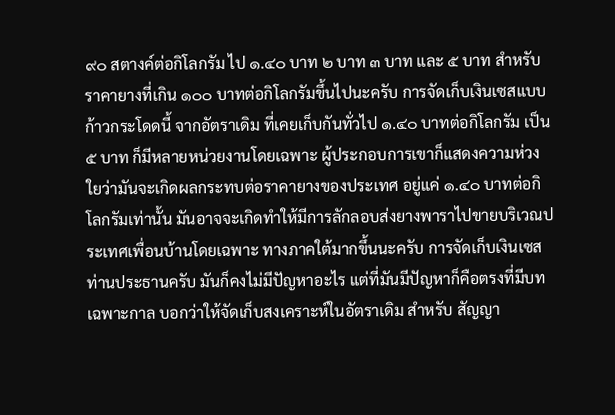๙๐ สตางค์ต่อกิโลกรัม ไป ๑.๔๐ บาท ๒ บาท ๓ บาท และ ๕ บาท สําหรับราคายางที่เกิน ๑๐๐ บาทต่อกิโลกรัมขึ้นไปนะครับ การจัดเก็บเงินเซสแบบก้าวกระโดดนี้ จากอัตราเดิม ที่เคยเก็บกันทั่วไป ๑.๔๐ บาทต่อกิโลกรัม เป็น ๕ บาท ก็มีหลายหน่วยงานโดยเฉพาะ ผู้ประกอบการเขาก็แสดงความห่วงใยว่ามันจะเกิดผลกระทบต่อราคายางของประเทศ อยู่แค่ ๑.๔๐ บาทต่อกิโลกรัมเท่านั้น มันอาจจะเกิดทําให้มีการลักลอบส่งยางพาราไปขายบริเวณประเทศเพื่อนบ้านโดยเฉพาะ ทางภาคใต้มากขึ้นนะครับ การจัดเก็บเงินเซส ท่านประธานครับ มันก็คงไม่มีปัญหาอะไร แต่ที่มันมีปัญหาก็คือตรงที่มีบทเฉพาะกาล บอกว่าให้จัดเก็บสงเคราะห์ในอัตราเดิม สําหรับ สัญญา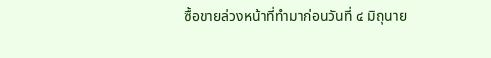ซื้อขายล่วงหน้าที่ทํามาก่อนวันที่ ๔ มิถุนาย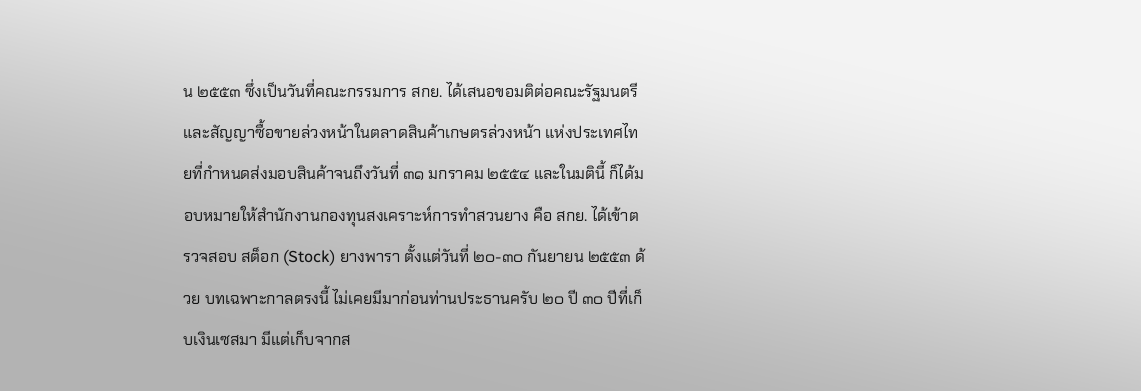น ๒๕๕๓ ซึ่งเป็นวันที่คณะกรรมการ สกย. ได้เสนอขอมติต่อคณะรัฐมนตรี และสัญญาซื้อขายล่วงหน้าในตลาดสินค้าเกษตรล่วงหน้า แห่งประเทศไทยที่กําหนดส่งมอบสินค้าจนถึงวันที่ ๓๑ มกราคม ๒๕๕๔ และในมตินี้ ก็ได้มอบหมายให้สํานักงานกองทุนสงเคราะห์การทําสวนยาง คือ สกย. ได้เข้าตรวจสอบ สต็อก (Stock) ยางพารา ตั้งแต่วันที่ ๒๐-๓๐ กันยายน ๒๕๕๓ ด้วย บทเฉพาะกาลตรงนี้ ไม่เคยมีมาก่อนท่านประธานครับ ๒๐ ปี ๓๐ ปีที่เก็บเงินเซสมา มีแต่เก็บจากส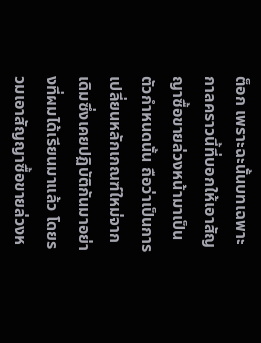ต็อก เพราะฉะนั้นบทเฉพาะกาลคราวนี้ที่บอกให้เอาสัญญาซื้อขายล่วงหน้ามาเป็นตัวกําหนดนั้น ถือว่าเป็นการเปลี่ยนหลักเกณฑ์ใหม่จากเดิมซึ่งเคยปฏิบัติกันมาอย่างที่ผมได้เรียนมาแล้ว โดยรวมเอาสัญญาซื้อขายล่วงห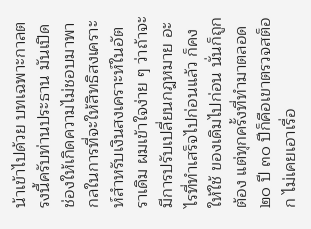น้าเข้าไปด้วย บทเฉพาะกาลตรงนี้ครับท่านประธาน มันเปิด ช่องให้เกิดความไม่ชอบมาพากลในการที่จะให้สิทธิสงเคราะห์สําหรับเงินสงเคราะห์ในอัตราเดิม ผมเข้าใจง่าย ๆ ว่าถ้าจะมีการปรับเปลี่ยนกฎหมาย อะไรที่ทําเสร็จไปก่อนแล้ว ก็คงให้ใช้ ของเดิมไปก่อน นั่นก็ถูกต้อง แต่ทุกครั้งที่ทํามาตลอด ๒๐ ปี ๓๐ ปีก็คือเขาตรวจสต็อก ไม่เคยเอาเรื่อ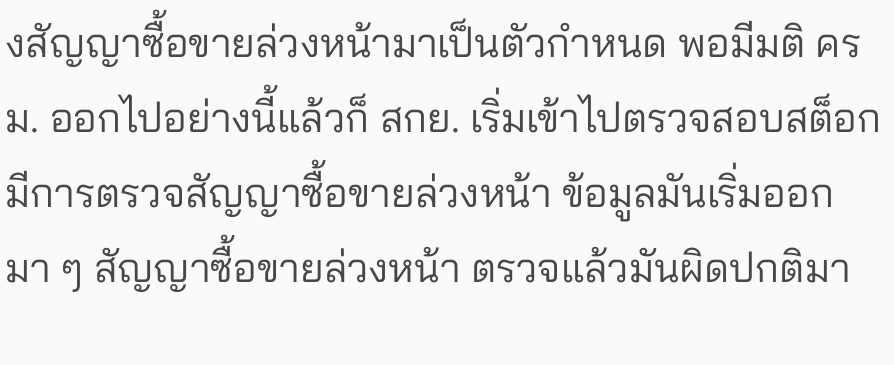งสัญญาซื้อขายล่วงหน้ามาเป็นตัวกําหนด พอมีมติ ครม. ออกไปอย่างนี้แล้วก็ สกย. เริ่มเข้าไปตรวจสอบสต็อก มีการตรวจสัญญาซื้อขายล่วงหน้า ข้อมูลมันเริ่มออกมา ๆ สัญญาซื้อขายล่วงหน้า ตรวจแล้วมันผิดปกติมา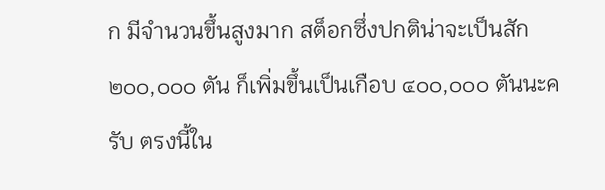ก มีจํานวนขึ้นสูงมาก สต็อกซึ่งปกติน่าจะเป็นสัก ๒๐๐,๐๐๐ ตัน ก็เพิ่มขึ้นเป็นเกือบ ๔๐๐,๐๐๐ ตันนะครับ ตรงนี้ใน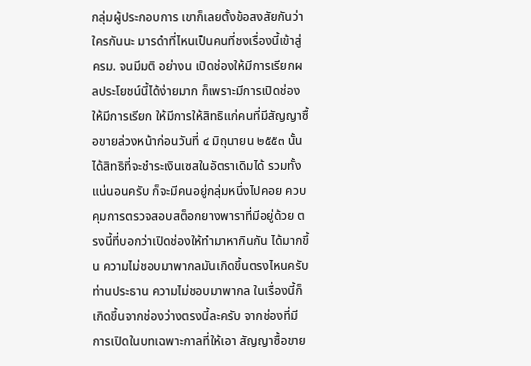กลุ่มผู้ประกอบการ เขาก็เลยตั้งข้อสงสัยกันว่าใครกันนะ มารดําที่ไหนเป็นคนที่ชงเรื่องนี้เข้าสู่ ครม. จนมีมติ อย่างน เปิดช่องให้มีการเรียกผลประโยชน์นี้ได้ง่ายมาก ก็เพราะมีการเปิดช่อง ให้มีการเรียก ให้มีการให้สิทธิแก่คนที่มีสัญญาซื้อขายล่วงหน้าก่อนวันที่ ๔ มิถุนายน ๒๕๕๓ นั้น ได้สิทธิที่จะชําระเงินเซสในอัตราเดิมได้ รวมทั้งแน่นอนครับ ก็จะมีคนอยู่กลุ่มหนึ่งไปคอย ควบคุมการตรวจสอบสต็อกยางพาราที่มีอยู่ด้วย ตรงนี้ที่บอกว่าเปิดช่องให้ทํามาหากินกัน ได้มากขึ้น ความไม่ชอบมาพากลมันเกิดขึ้นตรงไหนครับท่านประธาน ความไม่ชอบมาพากล ในเรื่องนี้ก็เกิดขึ้นจากช่องว่างตรงนี้ละครับ จากช่องที่มีการเปิดในบทเฉพาะกาลที่ให้เอา สัญญาซื้อขาย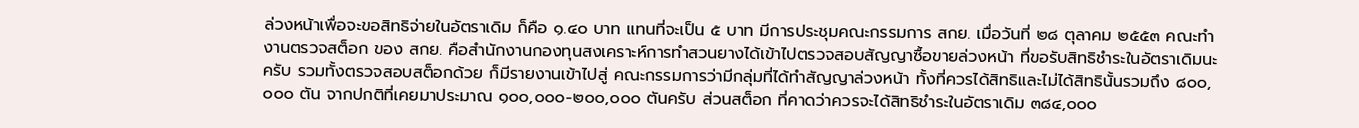ล่วงหน้าเพื่อจะขอสิทธิจ่ายในอัตราเดิม ก็คือ ๑.๔๐ บาท แทนที่จะเป็น ๕ บาท มีการประชุมคณะกรรมการ สกย. เมื่อวันที่ ๒๘ ตุลาคม ๒๕๕๓ คณะทํางานตรวจสต็อก ของ สกย. คือสํานักงานกองทุนสงเคราะห์การทําสวนยางได้เข้าไปตรวจสอบสัญญาซื้อขายล่วงหน้า ที่ขอรับสิทธิชําระในอัตราเดิมนะครับ รวมทั้งตรวจสอบสต็อกด้วย ก็มีรายงานเข้าไปสู่ คณะกรรมการว่ามีกลุ่มที่ได้ทําสัญญาล่วงหน้า ทั้งที่ควรได้สิทธิและไม่ได้สิทธินั้นรวมถึง ๘๐๐,๐๐๐ ตัน จากปกติที่เคยมาประมาณ ๑๐๐,๐๐๐-๒๐๐,๐๐๐ ตันครับ ส่วนสต็อก ที่คาดว่าควรจะได้สิทธิชําระในอัตราเดิม ๓๘๔,๐๐๐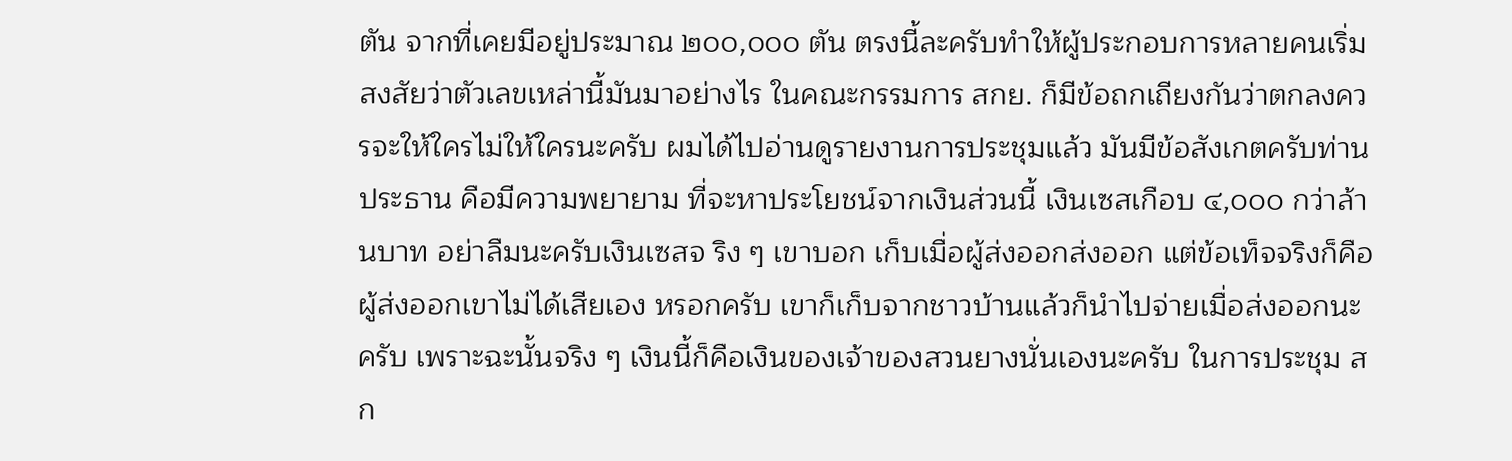ตัน จากที่เคยมีอยู่ประมาณ ๒๐๐,๐๐๐ ตัน ตรงนี้ละครับทําให้ผู้ประกอบการหลายคนเริ่มสงสัยว่าตัวเลขเหล่านี้มันมาอย่างไร ในคณะกรรมการ สกย. ก็มีข้อถกเถียงกันว่าตกลงควรจะให้ใครไม่ให้ใครนะครับ ผมได้ไปอ่านดูรายงานการประชุมแล้ว มันมีข้อสังเกตครับท่านประธาน คือมีความพยายาม ที่จะหาประโยชน์จากเงินส่วนนี้ เงินเซสเกือบ ๔,๐๐๐ กว่าล้านบาท อย่าลืมนะครับเงินเซสจ ริง ๆ เขาบอก เก็บเมื่อผู้ส่งออกส่งออก แต่ข้อเท็จจริงก็คือผู้ส่งออกเขาไม่ได้เสียเอง หรอกครับ เขาก็เก็บจากชาวบ้านแล้วก็นําไปจ่ายเมื่อส่งออกนะครับ เพราะฉะนั้นจริง ๆ เงินนี้ก็คือเงินของเจ้าของสวนยางนั่นเองนะครับ ในการประชุม สก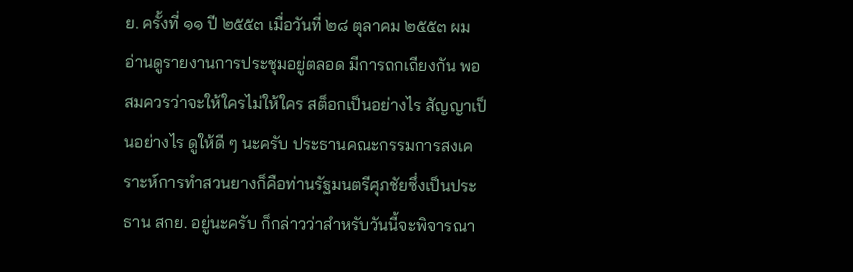ย. ครั้งที่ ๑๑ ปี ๒๕๕๓ เมื่อวันที่ ๒๘ ตุลาคม ๒๕๕๓ ผมอ่านดูรายงานการประชุมอยู่ตลอด มีการถกเถียงกัน พอสมควรว่าจะให้ใครไม่ให้ใคร สต็อกเป็นอย่างไร สัญญาเป็นอย่างไร ดูให้ดี ๆ นะครับ ประธานคณะกรรมการสงเคราะห์การทําสวนยางก็คือท่านรัฐมนตรีศุภชัยซึ่งเป็นประธาน สกย. อยู่นะครับ ก็กล่าวว่าสําหรับวันนี้จะพิจารณา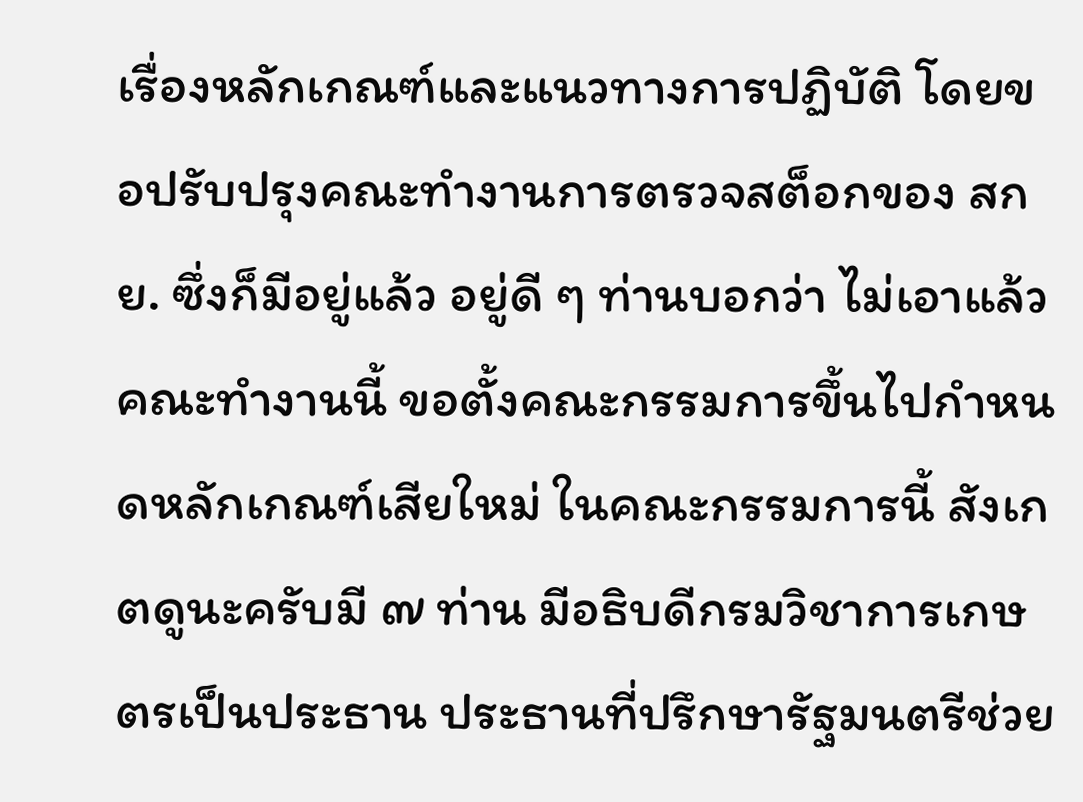เรื่องหลักเกณฑ์และแนวทางการปฏิบัติ โดยขอปรับปรุงคณะทํางานการตรวจสต็อกของ สกย. ซึ่งก็มีอยู่แล้ว อยู่ดี ๆ ท่านบอกว่า ไม่เอาแล้วคณะทํางานนี้ ขอตั้งคณะกรรมการขึ้นไปกําหนดหลักเกณฑ์เสียใหม่ ในคณะกรรมการนี้ สังเกตดูนะครับมี ๗ ท่าน มีอธิบดีกรมวิชาการเกษตรเป็นประธาน ประธานที่ปรึกษารัฐมนตรีช่วย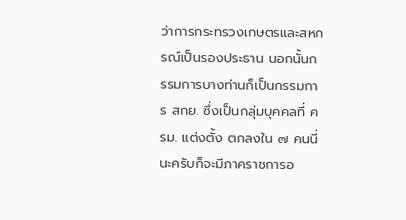ว่าการกระทรวงเกษตรและสหกรณ์เป็นรองประธาน นอกนั้นกรรมการบางท่านก็เป็นกรรมการ สกย. ซึ่งเป็นกลุ่มบุคคลที่ ครม. แต่งตั้ง ตกลงใน ๗ คนนี่นะครับก็จะมีภาคราชการอ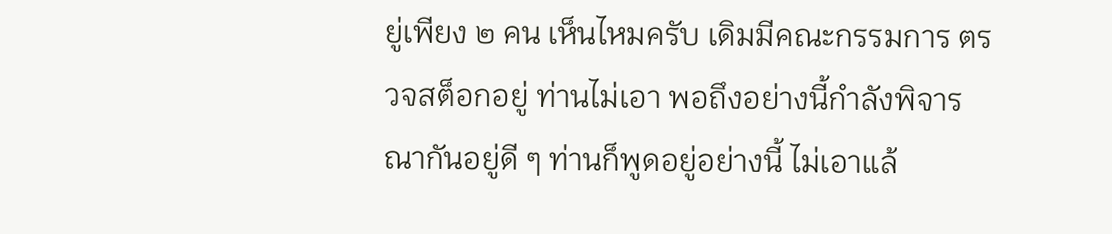ยู่เพียง ๒ คน เห็นไหมครับ เดิมมีคณะกรรมการ ตรวจสต็อกอยู่ ท่านไม่เอา พอถึงอย่างนี้กําลังพิจารณากันอยู่ดี ๆ ท่านก็พูดอยู่อย่างนี้ ไม่เอาแล้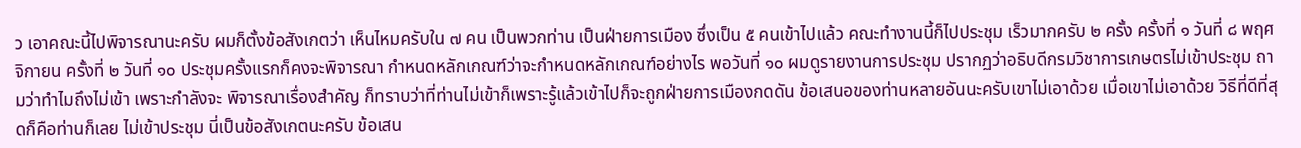ว เอาคณะนี้ไปพิจารณานะครับ ผมก็ตั้งข้อสังเกตว่า เห็นไหมครับใน ๗ คน เป็นพวกท่าน เป็นฝ่ายการเมือง ซึ่งเป็น ๕ คนเข้าไปแล้ว คณะทํางานนี้ก็ไปประชุม เร็วมากครับ ๒ ครั้ง ครั้งที่ ๑ วันที่ ๘ พฤศจิกายน ครั้งที่ ๒ วันที่ ๑๐ ประชุมครั้งแรกก็คงจะพิจารณา กําหนดหลักเกณฑ์ว่าจะกําหนดหลักเกณฑ์อย่างไร พอวันที่ ๑๐ ผมดูรายงานการประชุม ปรากฏว่าอธิบดีกรมวิชาการเกษตรไม่เข้าประชุม ถามว่าทําไมถึงไม่เข้า เพราะกําลังจะ พิจารณาเรื่องสําคัญ ก็ทราบว่าที่ท่านไม่เข้าก็เพราะรู้แล้วเข้าไปก็จะถูกฝ่ายการเมืองกดดัน ข้อเสนอของท่านหลายอันนะครับเขาไม่เอาด้วย เมื่อเขาไม่เอาด้วย วิธีที่ดีที่สุดก็คือท่านก็เลย ไม่เข้าประชุม นี่เป็นข้อสังเกตนะครับ ข้อเสน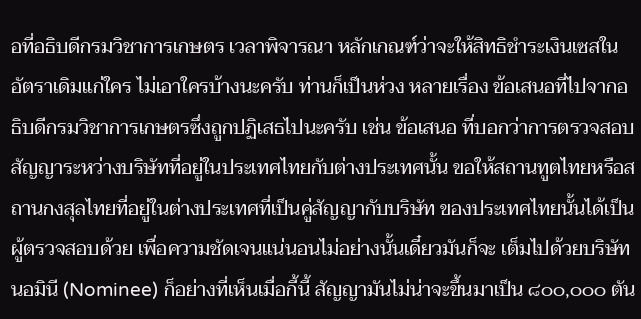อที่อธิบดีกรมวิชาการเกษตร เวลาพิจารณา หลักเกณฑ์ว่าจะให้สิทธิชําระเงินเซสในอัตราเดิมแก่ใคร ไม่เอาใครบ้างนะครับ ท่านก็เป็นห่วง หลายเรื่อง ข้อเสนอที่ไปจากอธิบดีกรมวิชาการเกษตรซึ่งถูกปฏิเสธไปนะครับ เช่น ข้อเสนอ ที่บอกว่าการตรวจสอบสัญญาระหว่างบริษัทที่อยู่ในประเทศไทยกับต่างประเทศนั้น ขอให้สถานทูตไทยหรือสถานกงสุลไทยที่อยู่ในต่างประเทศที่เป็นคู่สัญญากับบริษัท ของประเทศไทยนั้นได้เป็นผู้ตรวจสอบด้วย เพื่อความชัดเจนแน่นอนไม่อย่างนั้นเดี๋ยวมันก็จะ เต็มไปด้วยบริษัทนอมินี (Nominee) ก็อย่างที่เห็นเมื่อกี้นี้ สัญญามันไม่น่าจะขึ้นมาเป็น ๘๐๐,๐๐๐ ตัน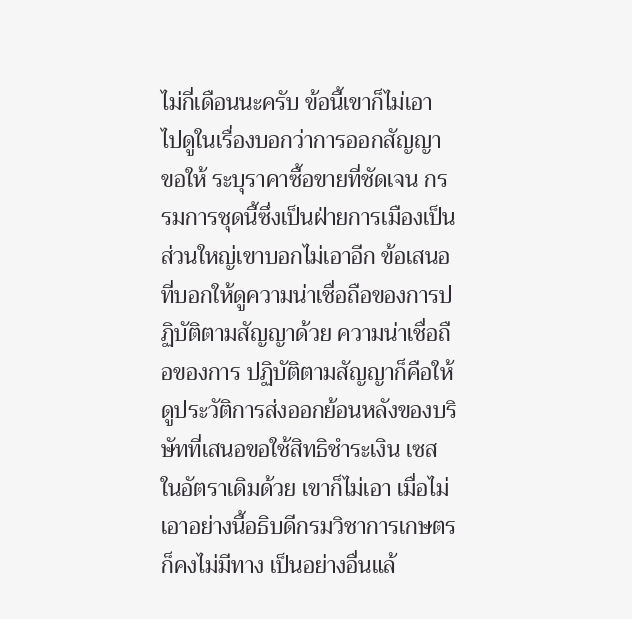ไม่กี่เดือนนะครับ ข้อนี้เขาก็ไม่เอา ไปดูในเรื่องบอกว่าการออกสัญญา ขอให้ ระบุราคาซื้อขายที่ชัดเจน กรรมการชุดนี้ซึ่งเป็นฝ่ายการเมืองเป็นส่วนใหญ่เขาบอกไม่เอาอีก ข้อเสนอที่บอกให้ดูความน่าเชื่อถือของการปฏิบัติตามสัญญาด้วย ความน่าเชื่อถือของการ ปฏิบัติตามสัญญาก็คือให้ดูประวัติการส่งออกย้อนหลังของบริษัทที่เสนอขอใช้สิทธิชําระเงิน เซสในอัตราเดิมด้วย เขาก็ไม่เอา เมื่อไม่เอาอย่างนี้อธิบดีกรมวิชาการเกษตรก็คงไม่มีทาง เป็นอย่างอื่นแล้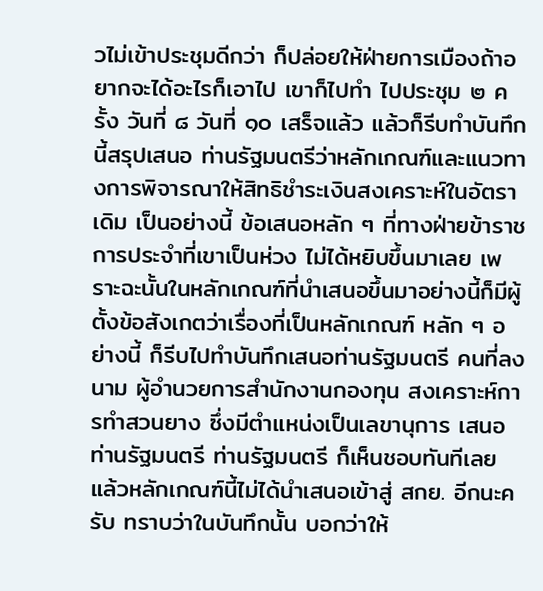วไม่เข้าประชุมดีกว่า ก็ปล่อยให้ฝ่ายการเมืองถ้าอยากจะได้อะไรก็เอาไป เขาก็ไปทํา ไปประชุม ๒ ครั้ง วันที่ ๘ วันที่ ๑๐ เสร็จแล้ว แล้วก็รีบทําบันทึกนี้สรุปเสนอ ท่านรัฐมนตรีว่าหลักเกณฑ์และแนวทางการพิจารณาให้สิทธิชําระเงินสงเคราะห์ในอัตราเดิม เป็นอย่างนี้ ข้อเสนอหลัก ๆ ที่ทางฝ่ายข้าราชการประจําที่เขาเป็นห่วง ไม่ได้หยิบขึ้นมาเลย เพราะฉะนั้นในหลักเกณฑ์ที่นําเสนอขึ้นมาอย่างนี้ก็มีผู้ตั้งข้อสังเกตว่าเรื่องที่เป็นหลักเกณฑ์ หลัก ๆ อย่างนี้ ก็รีบไปทําบันทึกเสนอท่านรัฐมนตรี คนที่ลงนาม ผู้อํานวยการสํานักงานกองทุน สงเคราะห์การทําสวนยาง ซึ่งมีตําแหน่งเป็นเลขานุการ เสนอท่านรัฐมนตรี ท่านรัฐมนตรี ก็เห็นชอบทันทีเลย แล้วหลักเกณฑ์นี้ไม่ได้นําเสนอเข้าสู่ สกย. อีกนะครับ ทราบว่าในบันทึกนั้น บอกว่าให้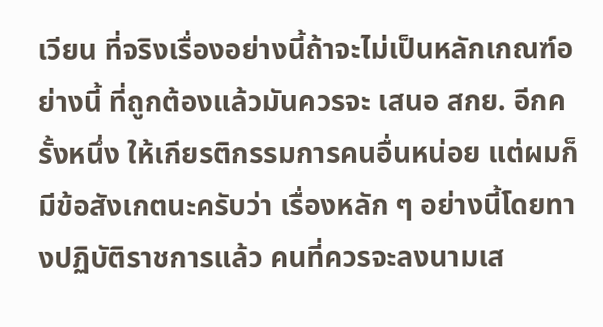เวียน ที่จริงเรื่องอย่างนี้ถ้าจะไม่เป็นหลักเกณฑ์อย่างนี้ ที่ถูกต้องแล้วมันควรจะ เสนอ สกย. อีกครั้งหนึ่ง ให้เกียรติกรรมการคนอื่นหน่อย แต่ผมก็มีข้อสังเกตนะครับว่า เรื่องหลัก ๆ อย่างนี้โดยทางปฏิบัติราชการแล้ว คนที่ควรจะลงนามเส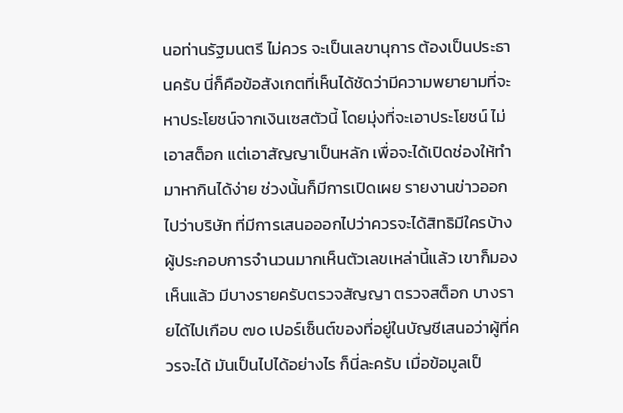นอท่านรัฐมนตรี ไม่ควร จะเป็นเลขานุการ ต้องเป็นประธานครับ นี่ก็คือข้อสังเกตที่เห็นได้ชัดว่ามีความพยายามที่จะ หาประโยชน์จากเงินเซสตัวนี้ โดยมุ่งที่จะเอาประโยชน์ ไม่เอาสต็อก แต่เอาสัญญาเป็นหลัก เพื่อจะได้เปิดช่องให้ทํามาหากินได้ง่าย ช่วงนั้นก็มีการเปิดเผย รายงานข่าวออกไปว่าบริษัท ที่มีการเสนอออกไปว่าควรจะได้สิทธิมีใครบ้าง ผู้ประกอบการจํานวนมากเห็นตัวเลขเหล่านี้แล้ว เขาก็มองเห็นแล้ว มีบางรายครับตรวจสัญญา ตรวจสต็อก บางรายได้ไปเกือบ ๗๐ เปอร์เซ็นต์ของที่อยู่ในบัญชีเสนอว่าผู้ที่ควรจะได้ มันเป็นไปได้อย่างไร ก็นี่ละครับ เมื่อข้อมูลเป็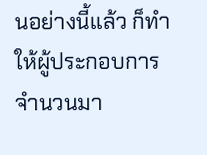นอย่างนี้แล้ว ก็ทําให้ผู้ประกอบการจํานวนมา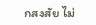กสงสัย ไม่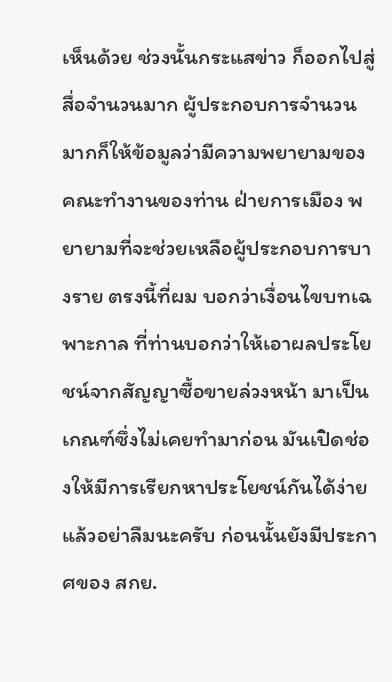เห็นด้วย ช่วงนั้นกระแสข่าว ก็ออกไปสู่สื่อจํานวนมาก ผู้ประกอบการจํานวนมากก็ให้ข้อมูลว่ามีความพยายามของ คณะทํางานของท่าน ฝ่ายการเมือง พยายามที่จะช่วยเหลือผู้ประกอบการบางราย ตรงนี้ที่ผม บอกว่าเงื่อนไขบทเฉพาะกาล ที่ท่านบอกว่าให้เอาผลประโยชน์จากสัญญาซื้อขายล่วงหน้า มาเป็นเกณฑ์ซึ่งไม่เคยทํามาก่อน มันเปิดช่องให้มีการเรียกหาประโยชน์กันได้ง่าย แล้วอย่าลืมนะครับ ก่อนนั้นยังมีประกาศของ สกย.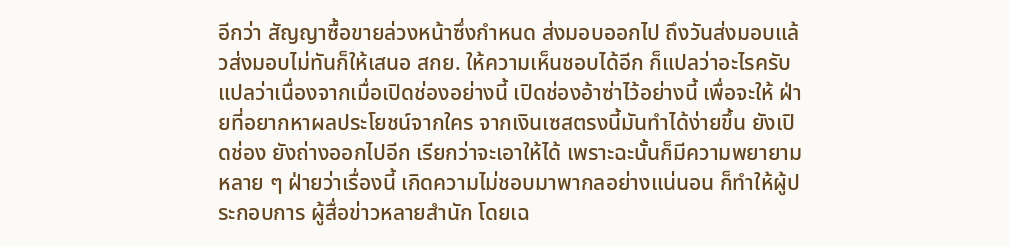อีกว่า สัญญาซื้อขายล่วงหน้าซึ่งกําหนด ส่งมอบออกไป ถึงวันส่งมอบแล้วส่งมอบไม่ทันก็ให้เสนอ สกย. ให้ความเห็นชอบได้อีก ก็แปลว่าอะไรครับ แปลว่าเนื่องจากเมื่อเปิดช่องอย่างนี้ เปิดช่องอ้าซ่าไว้อย่างนี้ เพื่อจะให้ ฝ่ายที่อยากหาผลประโยชน์จากใคร จากเงินเซสตรงนี้มันทําได้ง่ายขึ้น ยังเปิดช่อง ยังถ่างออกไปอีก เรียกว่าจะเอาให้ได้ เพราะฉะนั้นก็มีความพยายามหลาย ๆ ฝ่ายว่าเรื่องนี้ เกิดความไม่ชอบมาพากลอย่างแน่นอน ก็ทําให้ผู้ประกอบการ ผู้สื่อข่าวหลายสํานัก โดยเฉ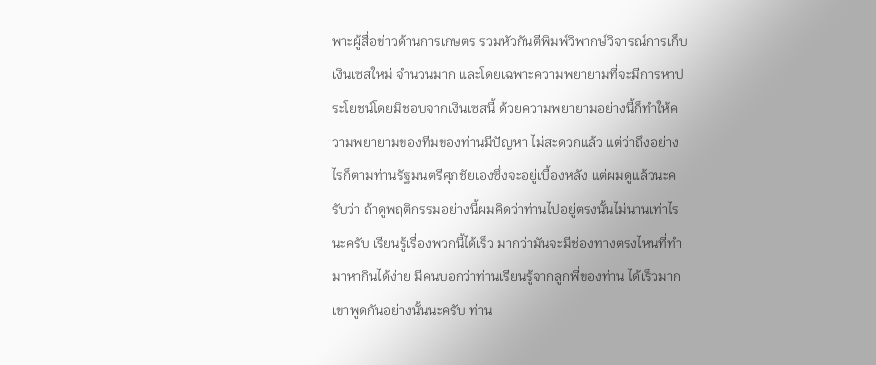พาะผู้สื่อข่าวด้านการเกษตร รวมหัวกันตีพิมพ์วิพากษ์วิจารณ์การเก็บเงินเซสใหม่ จํานวนมาก และโดยเฉพาะความพยายามที่จะมีการหาประโยชน์โดยมิชอบจากเงินเซสนี้ ด้วยความพยายามอย่างนี้ก็ทําให้ความพยายามของทีมของท่านมีปัญหา ไม่สะดวกแล้ว แต่ว่าถึงอย่างไรก็ตามท่านรัฐมนตรีศุภชัยเองซึ่งจะอยู่เบื้องหลัง แต่ผมดูแล้วนะครับว่า ถ้าดูพฤติกรรมอย่างนี้ผมคิดว่าท่านไปอยู่ตรงนั้นไม่นานเท่าไรนะครับ เรียนรู้เรื่องพวกนี้ได้เร็ว มากว่ามันจะมีช่องทางตรงไหนที่ทํามาหากินได้ง่าย มีคนบอกว่าท่านเรียนรู้จากลูกพี่ของท่าน ได้เร็วมาก เขาพูดกันอย่างนั้นนะครับ ท่าน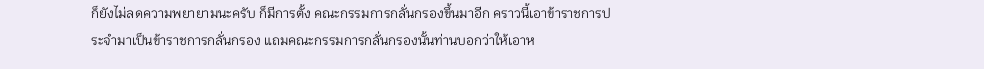ก็ยังไม่ลดความพยายามนะครับ ก็มีการตั้ง คณะกรรมการกลั่นกรองขึ้นมาอีก คราวนี้เอาข้าราชการประจํามาเป็นข้าราชการกลั่นกรอง แถมคณะกรรมการกลั่นกรองนั้นท่านบอกว่าให้เอาห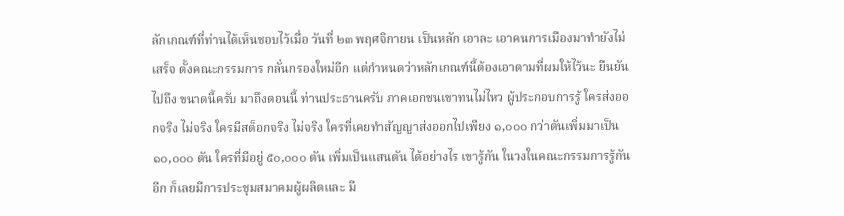ลักเกณฑ์ที่ท่านได้เห็นชอบไว้เมื่อ วันที่ ๒๓ พฤศจิกายน เป็นหลัก เอาละ เอาคนการเมืองมาทํายังไม่เสร็จ ตั้งคณะกรรมการ กลั่นกรองใหม่อีก แต่กําหนดว่าหลักเกณฑ์นี้ต้องเอาตามที่ผมให้ไว้นะ ยืนยันไปถึง ขนาดนี้ครับ มาถึงตอนนี้ ท่านประธานครับ ภาคเอกชนเขาทนไม่ไหว ผู้ประกอบการรู้ ใครส่งออกจริง ไม่จริง ใครมีสต็อกจริง ไม่จริง ใครที่เคยทําสัญญาส่งออกไปเพียง ๑,๐๐๐ กว่าตันเพิ่มมาเป็น ๑๐,๐๐๐ ตัน ใครที่มีอยู่ ๕๐,๐๐๐ ตัน เพิ่มเป็นแสนตัน ได้อย่างไร เขารู้กัน ในวงในคณะกรรมการรู้กันอีก ก็เลยมีการประชุมสมาคมผู้ผลิตและ มี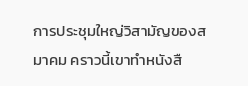การประชุมใหญ่วิสามัญของสมาคม คราวนี้เขาทําหนังสื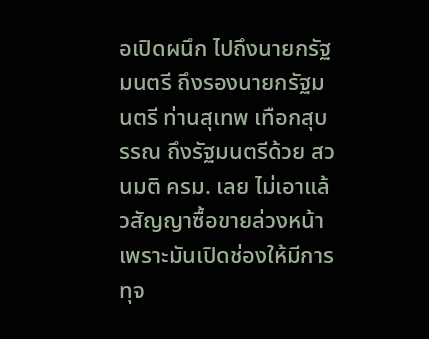อเปิดผนึก ไปถึงนายกรัฐมนตรี ถึงรองนายกรัฐมนตรี ท่านสุเทพ เทือกสุบรรณ ถึงรัฐมนตรีด้วย สวนมติ ครม. เลย ไม่เอาแล้วสัญญาซื้อขายล่วงหน้าเพราะมันเปิดช่องให้มีการทุจ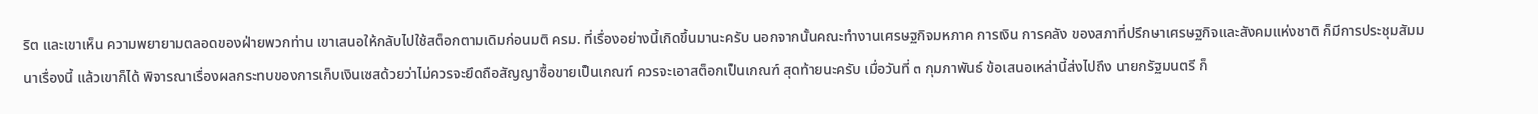ริต และเขาเห็น ความพยายามตลอดของฝ่ายพวกท่าน เขาเสนอให้กลับไปใช้สต็อกตามเดิมก่อนมติ ครม. ที่เรื่องอย่างนี้เกิดขึ้นมานะครับ นอกจากนั้นคณะทํางานเศรษฐกิจมหภาค การเงิน การคลัง ของสภาที่ปรึกษาเศรษฐกิจและสังคมแห่งชาติ ก็มีการประชุมสัมมนาเรื่องนี้ แล้วเขาก็ได้ พิจารณาเรื่องผลกระทบของการเก็บเงินเซสด้วยว่าไม่ควรจะยึดถือสัญญาซื้อขายเป็นเกณฑ์ ควรจะเอาสต็อกเป็นเกณฑ์ สุดท้ายนะครับ เมื่อวันที่ ๓ กุมภาพันธ์ ข้อเสนอเหล่านี้ส่งไปถึง นายกรัฐมนตรี ก็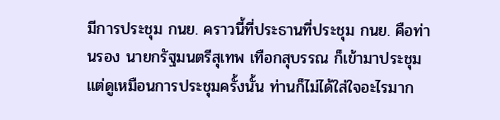มีการประชุม กนย. คราวนี้ที่ประธานที่ประชุม กนย. คือท่านรอง นายกรัฐมนตรีสุเทพ เทือกสุบรรณ ก็เข้ามาประชุม แต่ดูเหมือนการประชุมครั้งนั้น ท่านก็ไม่ได้ใส่ใจอะไรมาก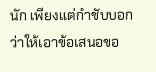นัก เพียงแต่กําชับบอกว่าให้เอาข้อเสนอขอ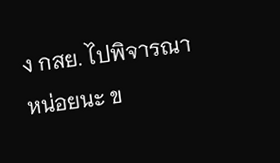ง กสย. ไปพิจารณา หน่อยนะ ข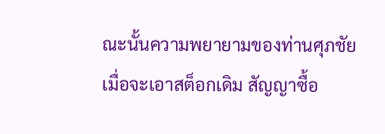ณะนั้นความพยายามของท่านศุภชัย เมื่อจะเอาสต็อกเดิม สัญญาซื้อ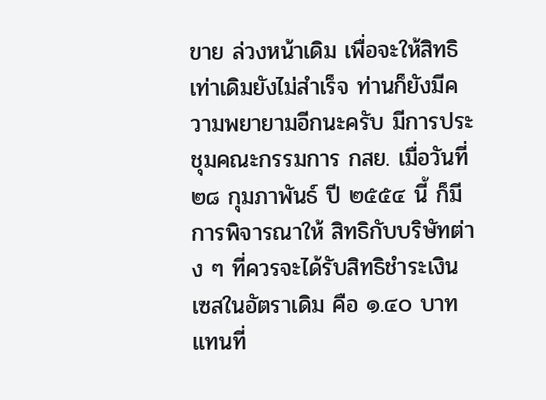ขาย ล่วงหน้าเดิม เพื่อจะให้สิทธิเท่าเดิมยังไม่สําเร็จ ท่านก็ยังมีความพยายามอีกนะครับ มีการประชุมคณะกรรมการ กสย. เมื่อวันที่ ๒๘ กุมภาพันธ์ ปี ๒๕๕๔ นี้ ก็มีการพิจารณาให้ สิทธิกับบริษัทต่าง ๆ ที่ควรจะได้รับสิทธิชําระเงินเซสในอัตราเดิม คือ ๑.๔๐ บาท แทนที่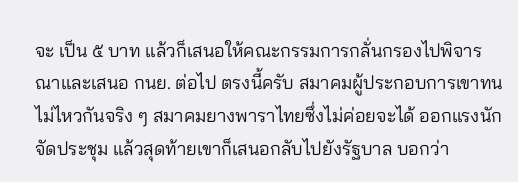จะ เป็น ๕ บาท แล้วก็เสนอให้คณะกรรมการกลั่นกรองไปพิจารณาและเสนอ กนย. ต่อไป ตรงนี้ครับ สมาคมผู้ประกอบการเขาทนไม่ไหวกันจริง ๆ สมาคมยางพาราไทยซึ่งไม่ค่อยจะได้ ออกแรงนักจัดประชุม แล้วสุดท้ายเขาก็เสนอกลับไปยังรัฐบาล บอกว่า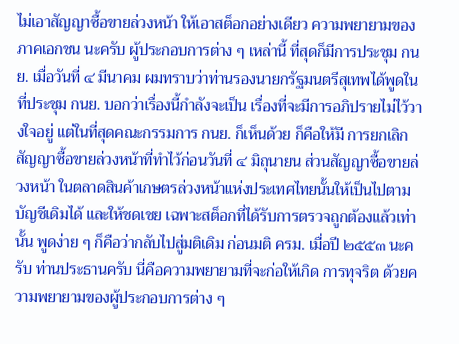ไม่เอาสัญญาซื้อขายล่วงหน้า ให้เอาสต็อกอย่างเดียว ความพยายามของภาคเอกชน นะครับ ผู้ประกอบการต่าง ๆ เหล่านี้ ที่สุดก็มีการประชุม กนย. เมื่อวันที่ ๔ มีนาคม ผมทราบว่าท่านรองนายกรัฐมนตรีสุเทพได้พูดในที่ประชุม กนย. บอกว่าเรื่องนี้กําลังจะเป็น เรื่องที่จะมีการอภิปรายไม่ไว้วางใจอยู่ แต่ในที่สุดคณะกรรมการ กนย. ก็เห็นด้วย ก็คือให้มี การยกเลิกสัญญาซื้อขายล่วงหน้าที่ทําไว้ก่อนวันที่ ๔ มิถุนายน ส่วนสัญญาซื้อขายล่วงหน้า ในตลาดสินค้าเกษตรล่วงหน้าแห่งประเทศไทยนั้นให้เป็นไปตามบัญชีเดิมได้ และให้ชดเชย เฉพาะสต็อกที่ได้รับการตรวจถูกต้องแล้วเท่านั้น พูดง่าย ๆ ก็คือว่ากลับไปสู่มติเดิม ก่อนมติ ครม. เมื่อปี ๒๕๕๓ นะครับ ท่านประธานครับ นี่คือความพยายามที่จะก่อให้เกิด การทุจริต ด้วยความพยายามของผู้ประกอบการต่าง ๆ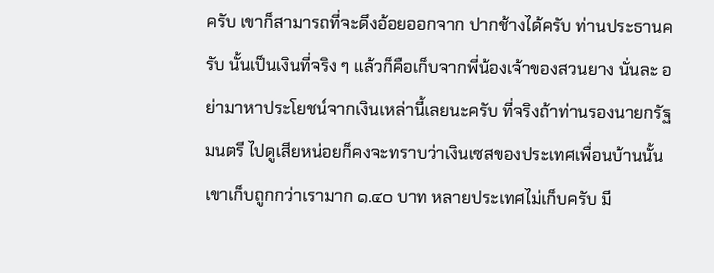ครับ เขาก็สามารถที่จะดึงอ้อยออกจาก ปากช้างได้ครับ ท่านประธานครับ นั้นเป็นเงินที่จริง ๆ แล้วก็คือเก็บจากพี่น้องเจ้าของสวนยาง นั่นละ อย่ามาหาประโยชน์จากเงินเหล่านี้เลยนะครับ ที่จริงถ้าท่านรองนายกรัฐมนตรี ไปดูเสียหน่อยก็คงจะทราบว่าเงินเซสของประเทศเพื่อนบ้านนั้นเขาเก็บถูกกว่าเรามาก ๑.๔๐ บาท หลายประเทศไม่เก็บครับ มี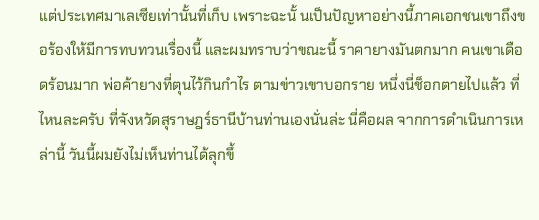แต่ประเทศมาเลเซียเท่านั้นที่เก็บ เพราะฉะนั้ นเป็นปัญหาอย่างนี้ภาคเอกชนเขาถึงขอร้องให้มีการทบทวนเรื่องนี้ และผมทราบว่าขณะนี้ ราคายางมันตกมาก คนเขาเดือดร้อนมาก พ่อค้ายางที่ตุนไว้กินกําไร ตามข่าวเขาบอกราย หนึ่งนี่ช็อกตายไปแล้ว ที่ไหนละครับ ที่จังหวัดสุราษฎร์ธานีบ้านท่านเองนั่นล่ะ นี่คือผล จากการดําเนินการเหล่านี้ วันนี้ผมยังไม่เห็นท่านได้ลุกขึ้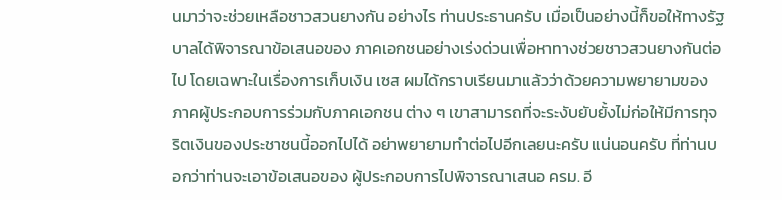นมาว่าจะช่วยเหลือชาวสวนยางกัน อย่างไร ท่านประธานครับ เมื่อเป็นอย่างนี้ก็ขอให้ทางรัฐบาลได้พิจารณาข้อเสนอของ ภาคเอกชนอย่างเร่งด่วนเพื่อหาทางช่วยชาวสวนยางกันต่อไป โดยเฉพาะในเรื่องการเก็บเงิน เซส ผมได้กราบเรียนมาแล้วว่าด้วยความพยายามของภาคผู้ประกอบการร่วมกับภาคเอกชน ต่าง ๆ เขาสามารถที่จะระงับยับยั้งไม่ก่อให้มีการทุจริตเงินของประชาชนนี้ออกไปได้ อย่าพยายามทําต่อไปอีกเลยนะครับ แน่นอนครับ ที่ท่านบอกว่าท่านจะเอาข้อเสนอของ ผู้ประกอบการไปพิจารณาเสนอ ครม. อี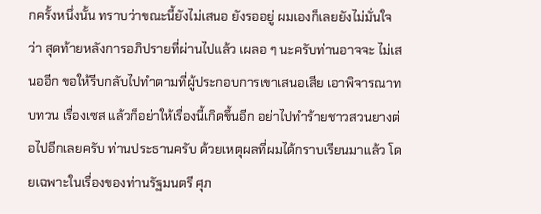กครั้งหนึ่งนั้น ทราบว่าขณะนี้ยังไม่เสนอ ยังรออยู่ ผมเองก็เลยยังไม่มั่นใจว่า สุดท้ายหลังการอภิปรายที่ผ่านไปแล้ว เผลอ ๆ นะครับท่านอาจจะ ไม่เสนออีก ขอให้รีบกลับไปทําตามที่ผู้ประกอบการเขาเสนอเสีย เอาพิจารณาทบทวน เรื่องเซส แล้วก็อย่าให้เรื่องนี้เกิดขึ้นอีก อย่าไปทําร้ายชาวสวนยางต่อไปอีกเลยครับ ท่านประธานครับ ด้วยเหตุผลที่ผมได้กราบเรียนมาแล้ว โดยเฉพาะในเรื่องของท่านรัฐมนตรี ศุภ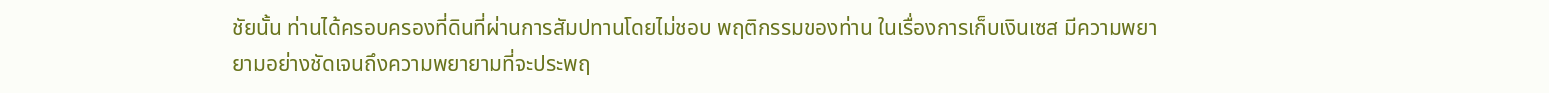ชัยนั้น ท่านได้ครอบครองที่ดินที่ผ่านการสัมปทานโดยไม่ชอบ พฤติกรรมของท่าน ในเรื่องการเก็บเงินเซส มีความพยายามอย่างชัดเจนถึงความพยายามที่จะประพฤ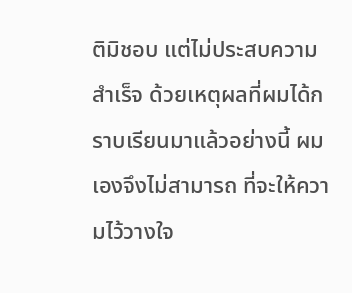ติมิชอบ แต่ไม่ประสบความสําเร็จ ด้วยเหตุผลที่ผมได้กราบเรียนมาแล้วอย่างนี้ ผมเองจึงไม่สามารถ ที่จะให้ความไว้วางใจ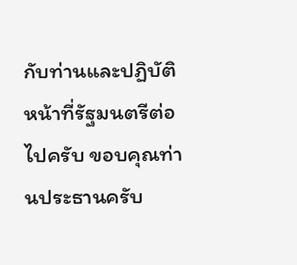กับท่านและปฏิบัติหน้าที่รัฐมนตรีต่อไปครับ ขอบคุณท่านประธานครับ